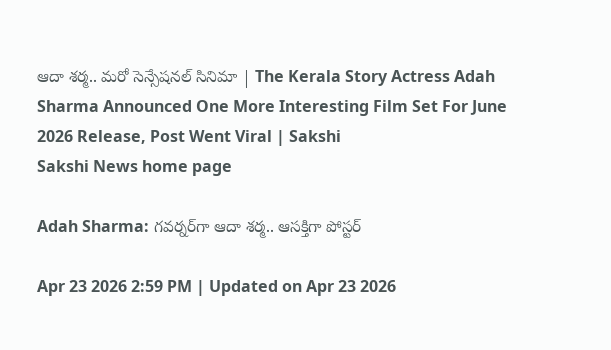ఆదా శర్మ.. మరో సెన్సేషనల్‌ సినిమా | The Kerala Story Actress Adah Sharma Announced One More Interesting Film Set For June 2026 Release, Post Went Viral | Sakshi
Sakshi News home page

Adah Sharma: గవర్నర్‌గా ఆదా శర్మ.. ఆసక్తిగా పోస్టర్‌

Apr 23 2026 2:59 PM | Updated on Apr 23 2026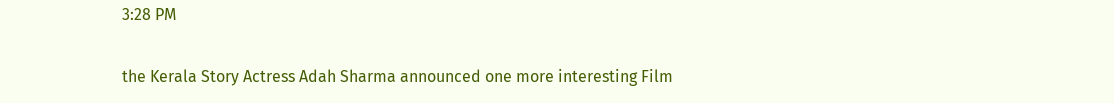3:28 PM

the Kerala Story Actress Adah Sharma announced one more interesting Film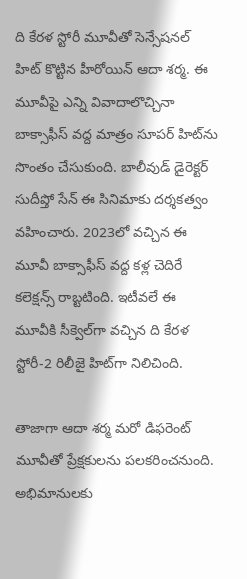ది కేరళ ‍స్టోరీ మూవీతో సెన్సేషనల్‌ హిట్ ‍కొట్టిన హీరోయిన్ ఆదా శర్మ. ఈ మూవీపై ఎన్ని వివాదాలొచ్చినా బాక్సాఫీస్ వద్ద మాత్రం సూపర్‌ హిట్‌ను సొంతం చేసుకుంది. బాలీవుడ్‌ డైరెక్టర్ సుదీప్తో సేన్ ఈ సినిమాకు దర్శకత్వం వహించారు. 2023లో వచ్చిన ఈ మూవీ బాక్సాఫీస్ వద్ద కళ్ల చెదిరే కలెక్షన్స్ రాబ్టటింది. ఇటీవలే ఈ మూవీకి సీక్వెల్‌గా వచ్చిన ది కేరళ స్టోరీ-2 రిలీజై హిట్‌గా నిలిచింది.

తాజాగా ఆదా శర్మ మరో డిఫరెంట్‌ మూవీతో ప్రేక్షకులను పలకరించనుంది. అభిమానులకు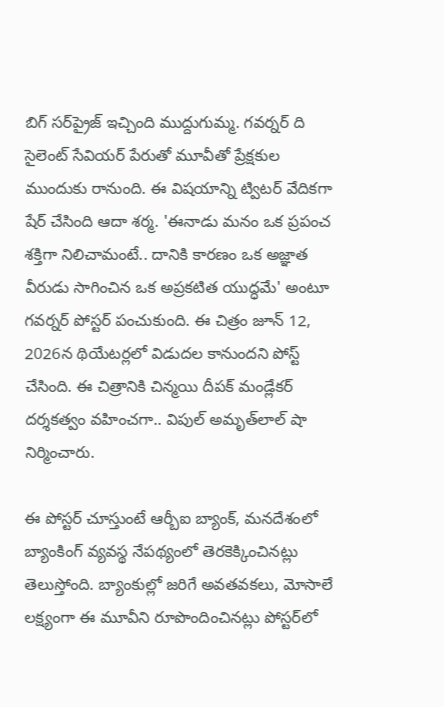బిగ్‌ సర్‌ప్రైజ్ ఇచ్చింది ముద్దుగుమ్మ. గవర్నర్‌ ది సైలెంట్ సేవియర్‌ పేరుతో మూవీతో ప్రేక్షకుల ముందుకు రానుంది. ఈ విషయాన్ని ట్విటర్‌ వేదికగా షేర్ చేసింది ఆదా శర్మ. 'ఈనాడు మనం ఒక ప్రపంచ శక్తిగా నిలిచామంటే.. దానికి కారణం ఒక అజ్ఞాత వీరుడు సాగించిన ఒక అప్రకటిత యుద్ధమే' అంటూ గవర్నర్‌ పోస్టర్‌ పంచుకుంది. ఈ చిత్రం జూన్ 12, 2026న థియేటర్లలో విడుదల కానుందని పోస్ట్ చేసింది. ఈ చిత్రానికి చిన్మయి దీపక్ మండ్లేకర్ దర్శకత్వం వహించగా.. విపుల్ అమృత్‌లాల్ షా నిర్మించారు.

ఈ పోస్టర్ చూస్తుంటే ఆర్బీఐ బ్యాంక్, మనదేశంలో బ్యాంకింగ్ వ్యవస్థ నేపథ్యంలో తెరకెక్కించినట్లు తెలుస్తోంది. బ్యాంకుల్లో జరిగే అవతవకలు, మోసాలే లక్ష్యంగా ఈ మూవీని రూపొందించినట్లు పోస్టర్‌లో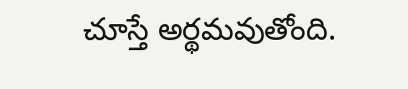చూస్తే అర్థమవుతోంది.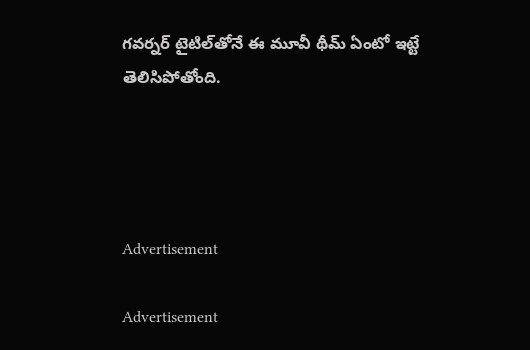గవర్నర్‌ టైటిల్‌తోనే ఈ మూవీ థీమ్‌ ఏంటో ఇట్టే తెలిసిపోతోంది.




Advertisement

Advertisement